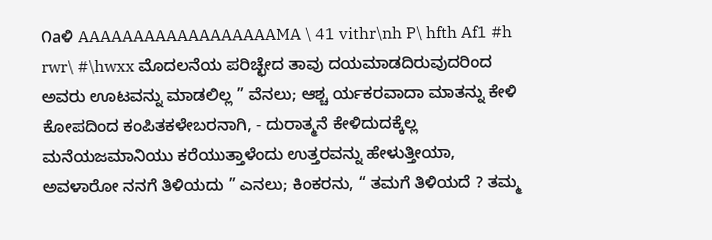೧aಳಿ AAAAAAAAAAAAAAAAAAMA \ 41 vithr\nh P\ hfth Af1 #h rwr\ #\hwxx ಮೊದಲನೆಯ ಪರಿಚ್ಛೇದ ತಾವು ದಯಮಾಡದಿರುವುದರಿಂದ ಅವರು ಊಟವನ್ನು ಮಾಡಲಿಲ್ಲ ” ವೆನಲು; ಆಶ್ಚ ರ್ಯಕರವಾದಾ ಮಾತನ್ನು ಕೇಳಿ ಕೋಪದಿಂದ ಕಂಪಿತಕಳೇಬರನಾಗಿ, - ದುರಾತ್ಮನೆ ಕೇಳಿದುದಕ್ಕೆಲ್ಲ ಮನೆಯಜಮಾನಿಯು ಕರೆಯುತ್ತಾಳೆಂದು ಉತ್ತರವನ್ನು ಹೇಳುತ್ತೀಯಾ, ಅವಳಾರೋ ನನಗೆ ತಿಳಿಯದು ” ಎನಲು; ಕಿಂಕರನು, “ ತಮಗೆ ತಿಳಿಯದೆ ? ತಮ್ಮ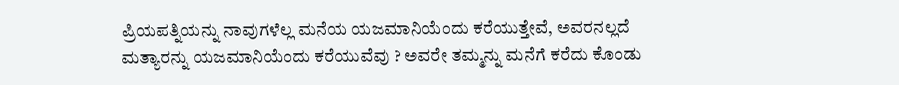ಪ್ರಿಯಪತ್ನಿಯನ್ನು ನಾವುಗಳೆಲ್ಲ ಮನೆಯ ಯಜಮಾನಿಯೆಂದು ಕರೆಯುತ್ತೇವೆ, ಅವರನಲ್ಲದೆ ಮತ್ಯಾರನ್ನು ಯಜಮಾನಿಯೆಂದು ಕರೆಯುವೆವು ? ಅವರೇ ತಮ್ಮನ್ನು ಮನೆಗೆ ಕರೆದು ಕೊಂಡು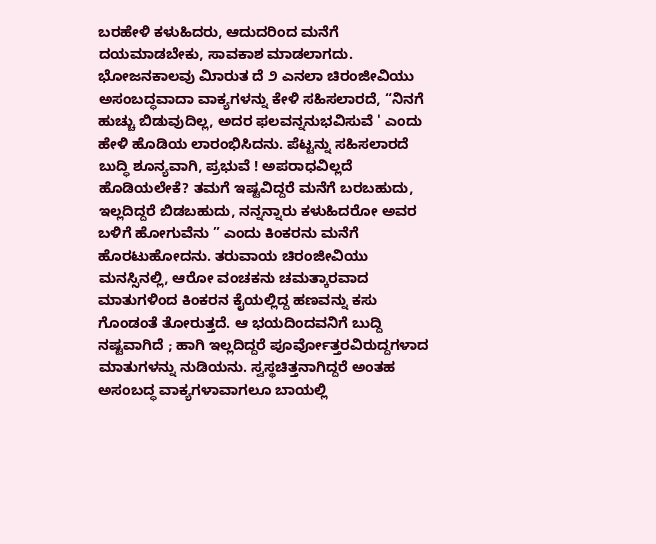ಬರಹೇಳಿ ಕಳುಹಿದರು, ಆದುದರಿಂದ ಮನೆಗೆ ದಯಮಾಡಬೇಕು, ಸಾವಕಾಶ ಮಾಡಲಾಗದು. ಭೋಜನಕಾಲವು ಮಿಾರುತ ದೆ ೨ ಎನಲಾ ಚಿರಂಜೀವಿಯು ಅಸಂಬದ್ಧವಾದಾ ವಾಕ್ಯಗಳನ್ನು ಕೇಳಿ ಸಹಿಸಲಾರದೆ, “ನಿನಗೆ ಹುಚ್ಚು ಬಿಡುವುದಿಲ್ಲ, ಅದರ ಫಲವನ್ನನುಭವಿಸುವೆ ' ಎಂದು ಹೇಳಿ ಹೊಡಿಯ ಲಾರಂಭಿಸಿದನು. ಪೆಟ್ಟನ್ನು ಸಹಿಸಲಾರದೆ ಬುದ್ಧಿ ಶೂನ್ಯವಾಗಿ, ಪ್ರಭುವೆ ! ಅಪರಾಧವಿಲ್ಲದೆ ಹೊಡಿಯಲೇಕೆ? ತಮಗೆ ಇಷ್ಟವಿದ್ದರೆ ಮನೆಗೆ ಬರಬಹುದು, ಇಲ್ಲದಿದ್ದರೆ ಬಿಡಬಹುದು, ನನ್ನನ್ನಾರು ಕಳುಹಿದರೋ ಅವರ ಬಳಿಗೆ ಹೋಗುವೆನು ” ಎಂದು ಕಿಂಕರನು ಮನೆಗೆ ಹೊರಟುಹೋದನು. ತರುವಾಯ ಚಿರಂಜೀವಿಯು ಮನಸ್ಸಿನಲ್ಲಿ, ಆರೋ ವಂಚಕನು ಚಮತ್ಕಾರವಾದ ಮಾತುಗಳಿಂದ ಕಿಂಕರನ ಕೈಯಲ್ಲಿದ್ದ ಹಣವನ್ನು ಕಸು ಗೊಂಡಂತೆ ತೋರುತ್ತದೆ. ಆ ಭಯದಿಂದವನಿಗೆ ಬುದ್ದಿ ನಷ್ಟವಾಗಿದೆ ; ಹಾಗಿ ಇಲ್ಲದಿದ್ದರೆ ಪೂರ್ವೋತ್ತರವಿರುದ್ದಗಳಾದ ಮಾತುಗಳನ್ನು ನುಡಿಯನು. ಸ್ವಸ್ಥಚಿತ್ತನಾಗಿದ್ದರೆ ಅಂತಹ ಅಸಂಬದ್ಧ ವಾಕ್ಯಗಳಾವಾಗಲೂ ಬಾಯಲ್ಲಿ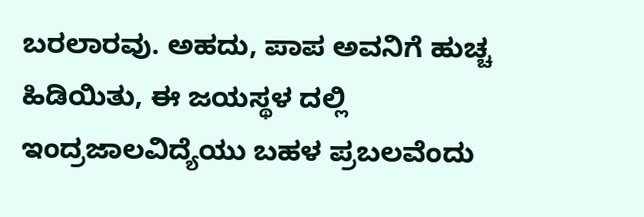ಬರಲಾರವು. ಅಹದು, ಪಾಪ ಅವನಿಗೆ ಹುಚ್ಚ ಹಿಡಿಯಿತು, ಈ ಜಯಸ್ಥಳ ದಲ್ಲಿ ಇಂದ್ರಜಾಲವಿದ್ಯೆಯು ಬಹಳ ಪ್ರಬಲವೆಂದು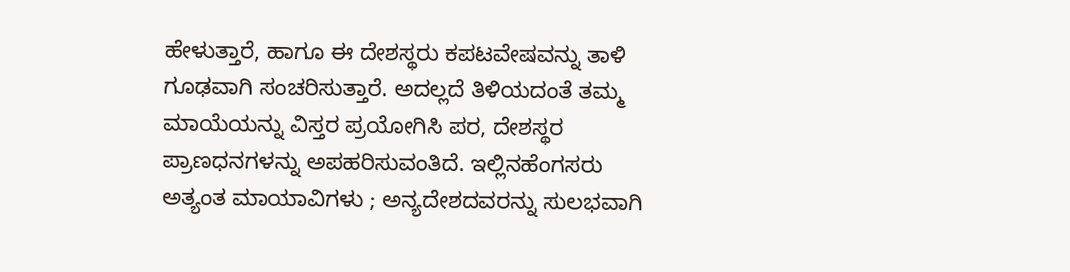ಹೇಳುತ್ತಾರೆ, ಹಾಗೂ ಈ ದೇಶಸ್ಥರು ಕಪಟವೇಷವನ್ನು ತಾಳಿ ಗೂಢವಾಗಿ ಸಂಚರಿಸುತ್ತಾರೆ. ಅದಲ್ಲದೆ ತಿಳಿಯದಂತೆ ತಮ್ಮ ಮಾಯೆಯನ್ನು ವಿಸ್ತರ ಪ್ರಯೋಗಿಸಿ ಪರ, ದೇಶಸ್ಥರ ಪ್ರಾಣಧನಗಳನ್ನು ಅಪಹರಿಸುವಂತಿದೆ. ಇಲ್ಲಿನಹೆಂಗಸರು ಅತ್ಯಂತ ಮಾಯಾವಿಗಳು ; ಅನ್ಯದೇಶದವರನ್ನು ಸುಲಭವಾಗಿ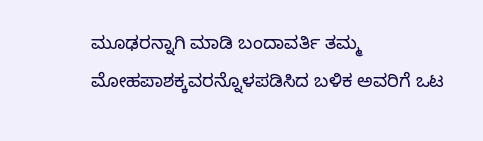ಮೂಢರನ್ನಾಗಿ ಮಾಡಿ ಬಂದಾವರ್ತಿ ತಮ್ಮ ಮೋಹಪಾಶಕ್ಕವರನ್ನೊಳಪಡಿಸಿದ ಬಳಿಕ ಅವರಿಗೆ ಒಟ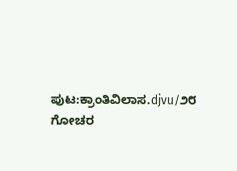ಪುಟ:ಕ್ರಾಂತಿವಿಲಾಸ.djvu/೨೮
ಗೋಚರ